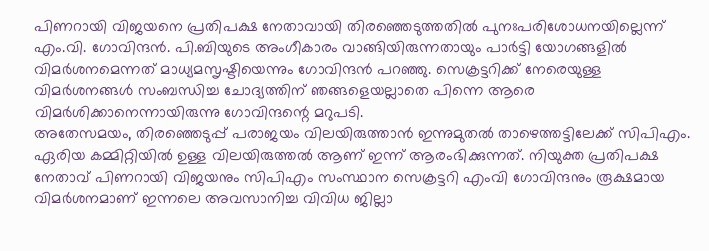പിണറായി വിജയനെ പ്രതിപക്ഷ നേതാവായി തിരഞ്ഞെടുത്തതിൽ പുനഃപരിശോധനയില്ലെന്ന് എം.വി. ഗോവിന്ദൻ. പി.ബിയുടെ അംഗീകാരം വാങ്ങിയിരുന്നതായും പാർട്ടി യോഗങ്ങളിൽ വിമർശനമെന്നത് മാധ്യമസൃഷ്ടിയെന്നും ഗോവിന്ദൻ പറഞ്ഞു. സെക്രട്ടറിക്ക് നേരെയുള്ള വിമർശനങ്ങൾ സംബന്ധിച്ച ചോദ്യത്തിന് ഞങ്ങളെയല്ലാതെ പിന്നെ ആരെ വിമർശിക്കാനെന്നായിരുന്നു ഗോവിന്ദന്റെ മറുപടി.
അതേസമയം, തിരഞ്ഞെടുപ്പ് പരാജയം വിലയിരുത്താൻ ഇന്നുമുതൽ താഴെത്തട്ടിലേക്ക് സിപിഎം. ഏരിയ കമ്മിറ്റിയിൽ ഉള്ള വിലയിരുത്തൽ ആണ് ഇന്ന് ആരംഭിക്കുന്നത്. നിയുക്ത പ്രതിപക്ഷ നേതാവ് പിണറായി വിജയനും സിപിഎം സംസ്ഥാന സെക്രട്ടറി എംവി ഗോവിന്ദനും രൂക്ഷമായ വിമർശനമാണ് ഇന്നലെ അവസാനിച്ച വിവിധ ജില്ലാ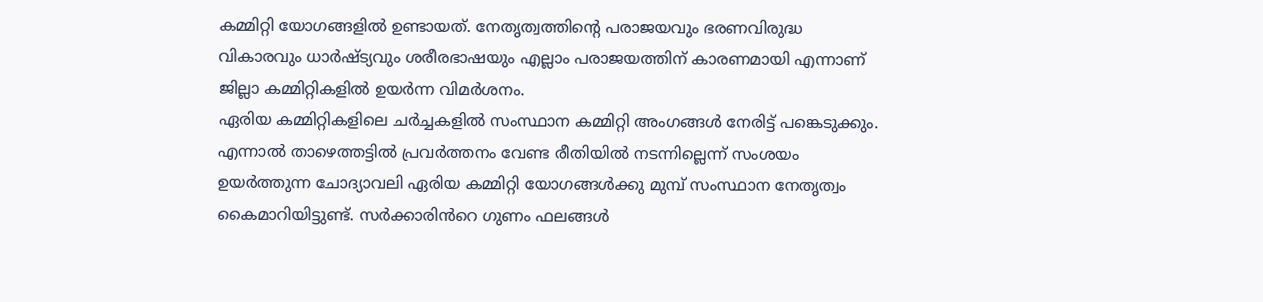കമ്മിറ്റി യോഗങ്ങളിൽ ഉണ്ടായത്. നേതൃത്വത്തിന്റെ പരാജയവും ഭരണവിരുദ്ധ വികാരവും ധാർഷ്ട്യവും ശരീരഭാഷയും എല്ലാം പരാജയത്തിന് കാരണമായി എന്നാണ് ജില്ലാ കമ്മിറ്റികളിൽ ഉയർന്ന വിമർശനം.
ഏരിയ കമ്മിറ്റികളിലെ ചർച്ചകളിൽ സംസ്ഥാന കമ്മിറ്റി അംഗങ്ങൾ നേരിട്ട് പങ്കെടുക്കും. എന്നാൽ താഴെത്തട്ടിൽ പ്രവർത്തനം വേണ്ട രീതിയിൽ നടന്നില്ലെന്ന് സംശയം ഉയർത്തുന്ന ചോദ്യാവലി ഏരിയ കമ്മിറ്റി യോഗങ്ങൾക്കു മുമ്പ് സംസ്ഥാന നേതൃത്വം കൈമാറിയിട്ടുണ്ട്. സർക്കാരിൻറെ ഗുണം ഫലങ്ങൾ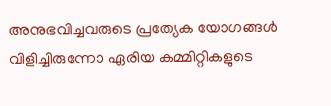അനുഭവിച്ചവരുടെ പ്രത്യേക യോഗങ്ങൾ വിളിച്ചിരുന്നോ ഏരിയ കമ്മിറ്റികളുടെ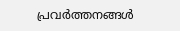പ്രവർത്തനങ്ങൾ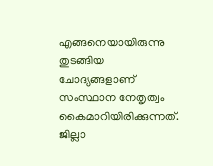എങ്ങനെയായിരുന്നു തുടങ്ങിയ ചോദ്യങ്ങളാണ് സംസ്ഥാന നേതൃത്വം കൈമാറിയിരിക്കുന്നത്. ജില്ലാ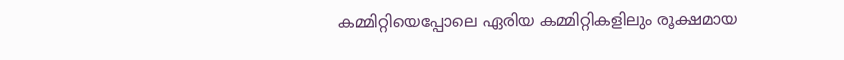കമ്മിറ്റിയെപ്പോലെ ഏരിയ കമ്മിറ്റികളിലും രൂക്ഷമായ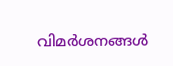വിമർശനങ്ങൾ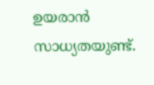ഉയരാൻ സാധ്യതയുണ്ട്.